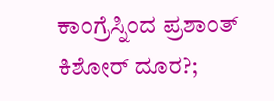ಕಾಂಗ್ರೆಸ್ನಿಂದ ಪ್ರಶಾಂತ್ ಕಿಶೋರ್ ದೂರ?;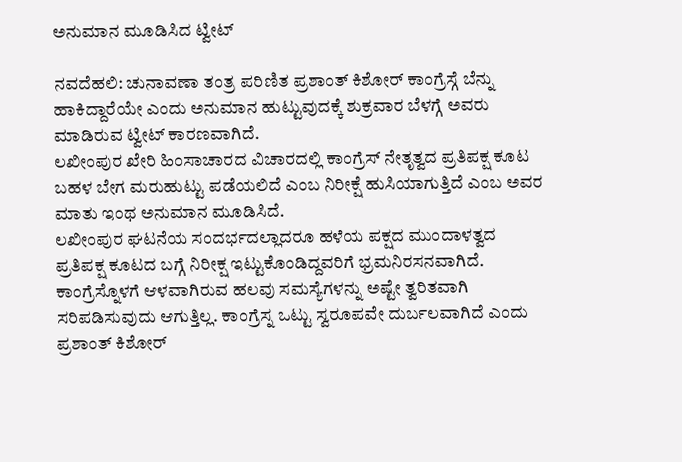ಅನುಮಾನ ಮೂಡಿಸಿದ ಟ್ವೀಟ್

ನವದೆಹಲಿ: ಚುನಾವಣಾ ತಂತ್ರ ಪರಿಣಿತ ಪ್ರಶಾಂತ್ ಕಿಶೋರ್ ಕಾಂಗ್ರೆಸ್ಗೆ ಬೆನ್ನು ಹಾಕಿದ್ದಾರೆಯೇ ಎಂದು ಅನುಮಾನ ಹುಟ್ಟುವುದಕ್ಕೆ ಶುಕ್ರವಾರ ಬೆಳಗ್ಗೆ ಅವರು ಮಾಡಿರುವ ಟ್ವೀಟ್ ಕಾರಣವಾಗಿದೆ.
ಲಖೀಂಪುರ ಖೇರಿ ಹಿಂಸಾಚಾರದ ವಿಚಾರದಲ್ಲಿ ಕಾಂಗ್ರೆಸ್ ನೇತೃತ್ವದ ಪ್ರತಿಪಕ್ಷ ಕೂಟ ಬಹಳ ಬೇಗ ಮರುಹುಟ್ಟು ಪಡೆಯಲಿದೆ ಎಂಬ ನಿರೀಕ್ಷೆ ಹುಸಿಯಾಗುತ್ತಿದೆ ಎಂಬ ಅವರ ಮಾತು ಇಂಥ ಅನುಮಾನ ಮೂಡಿಸಿದೆ.
ಲಖೀಂಪುರ ಘಟನೆಯ ಸಂದರ್ಭದಲ್ಲಾದರೂ ಹಳೆಯ ಪಕ್ಷದ ಮುಂದಾಳತ್ವದ ಪ್ರತಿಪಕ್ಷ ಕೂಟದ ಬಗ್ಗೆ ನಿರೀಕ್ಷ ಇಟ್ಟುಕೊಂಡಿದ್ದವರಿಗೆ ಭ್ರಮನಿರಸನವಾಗಿದೆ. ಕಾಂಗ್ರೆಸ್ನೊಳಗೆ ಆಳವಾಗಿರುವ ಹಲವು ಸಮಸ್ಯೆಗಳನ್ನು ಅಷ್ಟೇ ತ್ವರಿತವಾಗಿ ಸರಿಪಡಿಸುವುದು ಆಗುತ್ತಿಲ್ಲ. ಕಾಂಗ್ರೆಸ್ನ ಒಟ್ಟು ಸ್ವರೂಪವೇ ದುರ್ಬಲವಾಗಿದೆ ಎಂದು ಪ್ರಶಾಂತ್ ಕಿಶೋರ್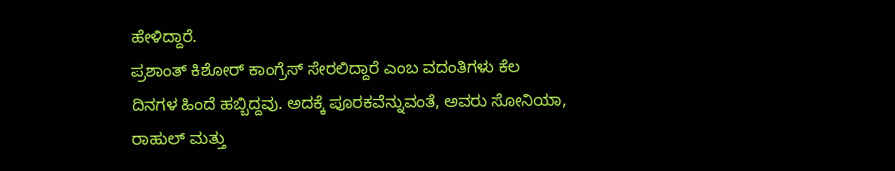ಹೇಳಿದ್ದಾರೆ.
ಪ್ರಶಾಂತ್ ಕಿಶೋರ್ ಕಾಂಗ್ರೆಸ್ ಸೇರಲಿದ್ದಾರೆ ಎಂಬ ವದಂತಿಗಳು ಕೆಲ ದಿನಗಳ ಹಿಂದೆ ಹಬ್ಬಿದ್ದವು. ಅದಕ್ಕೆ ಪೂರಕವೆನ್ನುವಂತೆ, ಅವರು ಸೋನಿಯಾ, ರಾಹುಲ್ ಮತ್ತು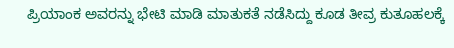ಪ್ರಿಯಾಂಕ ಅವರನ್ನು ಭೇಟಿ ಮಾಡಿ ಮಾತುಕತೆ ನಡೆಸಿದ್ದು ಕೂಡ ತೀವ್ರ ಕುತೂಹಲಕ್ಕೆ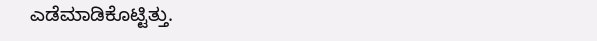ಎಡೆಮಾಡಿಕೊಟ್ಟಿತ್ತು.